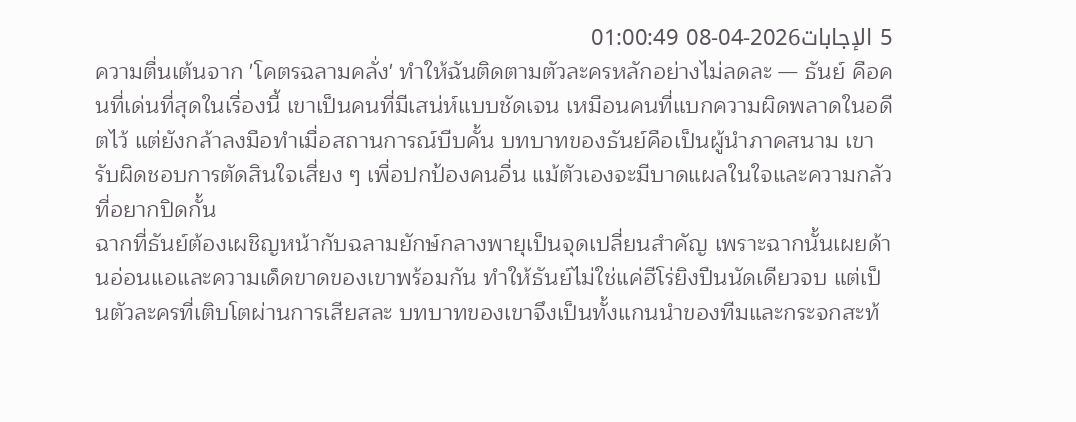5 الإجابات2026-04-08 01:00:49
ความตื่นเต้นจาก 'โคตรฉลามคลั่ง' ทำให้ฉันติดตามตัวละครหลักอย่างไม่ลดละ — ธันย์ คือคนที่เด่นที่สุดในเรื่องนี้ เขาเป็นคนที่มีเสน่ห์แบบชัดเจน เหมือนคนที่แบกความผิดพลาดในอดีตไว้ แต่ยังกล้าลงมือทำเมื่อสถานการณ์บีบคั้น บทบาทของธันย์คือเป็นผู้นำภาคสนาม เขารับผิดชอบการตัดสินใจเสี่ยง ๆ เพื่อปกป้องคนอื่น แม้ตัวเองจะมีบาดแผลในใจและความกลัวที่อยากปิดกั้น
ฉากที่ธันย์ต้องเผชิญหน้ากับฉลามยักษ์กลางพายุเป็นจุดเปลี่ยนสำคัญ เพราะฉากนั้นเผยด้านอ่อนแอและความเด็ดขาดของเขาพร้อมกัน ทำให้ธันย์ไม่ใช่แค่ฮีโร่ยิงปืนนัดเดียวจบ แต่เป็นตัวละครที่เติบโตผ่านการเสียสละ บทบาทของเขาจึงเป็นทั้งแกนนำของทีมและกระจกสะท้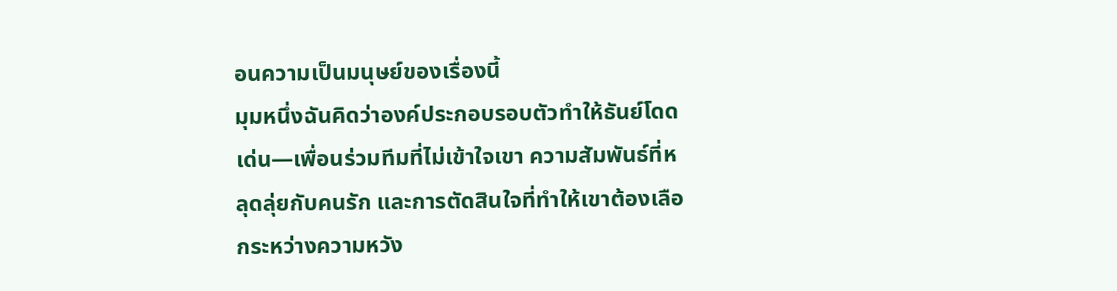อนความเป็นมนุษย์ของเรื่องนี้
มุมหนึ่งฉันคิดว่าองค์ประกอบรอบตัวทำให้ธันย์โดดเด่น—เพื่อนร่วมทีมที่ไม่เข้าใจเขา ความสัมพันธ์ที่หลุดลุ่ยกับคนรัก และการตัดสินใจที่ทำให้เขาต้องเลือกระหว่างความหวัง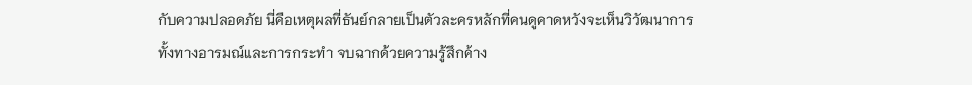กับความปลอดภัย นี่คือเหตุผลที่ธันย์กลายเป็นตัวละครหลักที่คนดูคาดหวังจะเห็นวิวัฒนาการทั้งทางอารมณ์และการกระทำ จบฉากด้วยความรู้สึกค้าง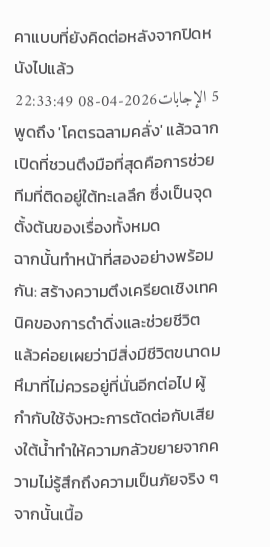คาแบบที่ยังคิดต่อหลังจากปิดหนังไปแล้ว
5 الإجابات2026-04-08 22:33:49
พูดถึง 'โคตรฉลามคลั่ง' แล้วฉากเปิดที่ชวนตึงมือที่สุดคือการช่วยทีมที่ติดอยู่ใต้ทะเลลึก ซึ่งเป็นจุดตั้งต้นของเรื่องทั้งหมด
ฉากนั้นทำหน้าที่สองอย่างพร้อมกัน: สร้างความตึงเครียดเชิงเทคนิคของการดำดิ่งและช่วยชีวิต แล้วค่อยเผยว่ามีสิ่งมีชีวิตขนาดมหึมาที่ไม่ควรอยู่ที่นั่นอีกต่อไป ผู้กำกับใช้จังหวะการตัดต่อกับเสียงใต้น้ำทำให้ความกลัวขยายจากความไม่รู้สึกถึงความเป็นภัยจริง ๆ
จากนั้นเนื้อ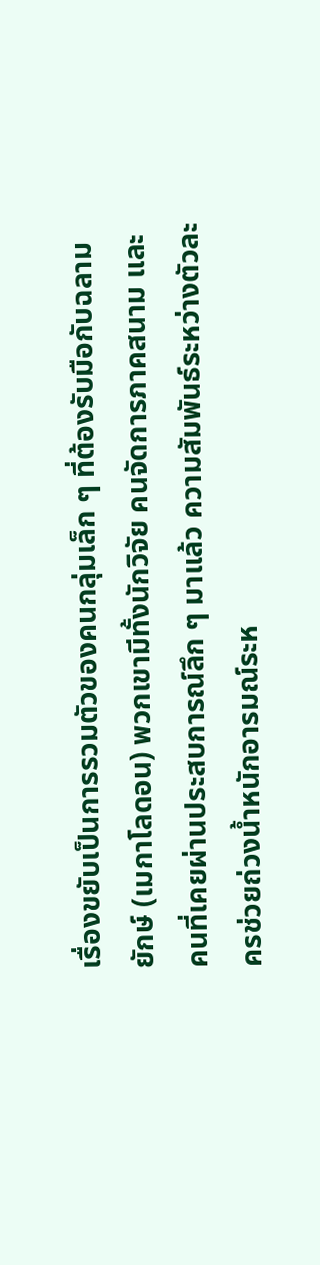เรื่องขยับเป็นการรวมตัวของคนกลุ่มเล็ก ๆ ที่ต้องรับมือกับฉลามยักษ์ (เมกาโลดอน) พวกเขามีทั้งนักวิจัย คนจัดการภาคสนาม และคนที่เคยผ่านประสบการณ์ลึก ๆ มาแล้ว ความสัมพันธ์ระหว่างตัวละครช่วยถ่วงน้ำหนักอารมณ์ระห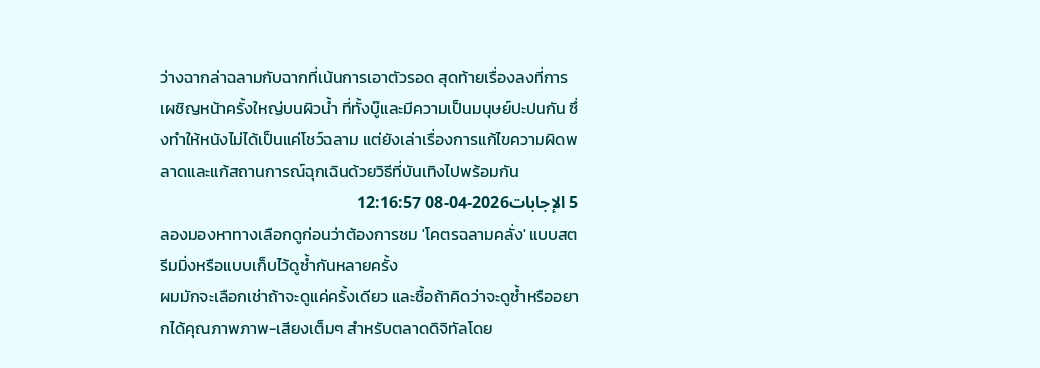ว่างฉากล่าฉลามกับฉากที่เน้นการเอาตัวรอด สุดท้ายเรื่องลงที่การเผชิญหน้าครั้งใหญ่บนผิวน้ำ ที่ทั้งบู๊และมีความเป็นมนุษย์ปะปนกัน ซึ่งทำให้หนังไม่ได้เป็นแค่โชว์ฉลาม แต่ยังเล่าเรื่องการแก้ไขความผิดพลาดและแก้สถานการณ์ฉุกเฉินด้วยวิธีที่บันเทิงไปพร้อมกัน
5 الإجابات2026-04-08 12:16:57
ลองมองหาทางเลือกดูก่อนว่าต้องการชม 'โคตรฉลามคลั่ง' แบบสตรีมมิ่งหรือแบบเก็บไว้ดูซ้ำกันหลายครั้ง
ผมมักจะเลือกเช่าถ้าจะดูแค่ครั้งเดียว และซื้อถ้าคิดว่าจะดูซ้ำหรืออยากได้คุณภาพภาพ-เสียงเต็มๆ สำหรับตลาดดิจิทัลโดย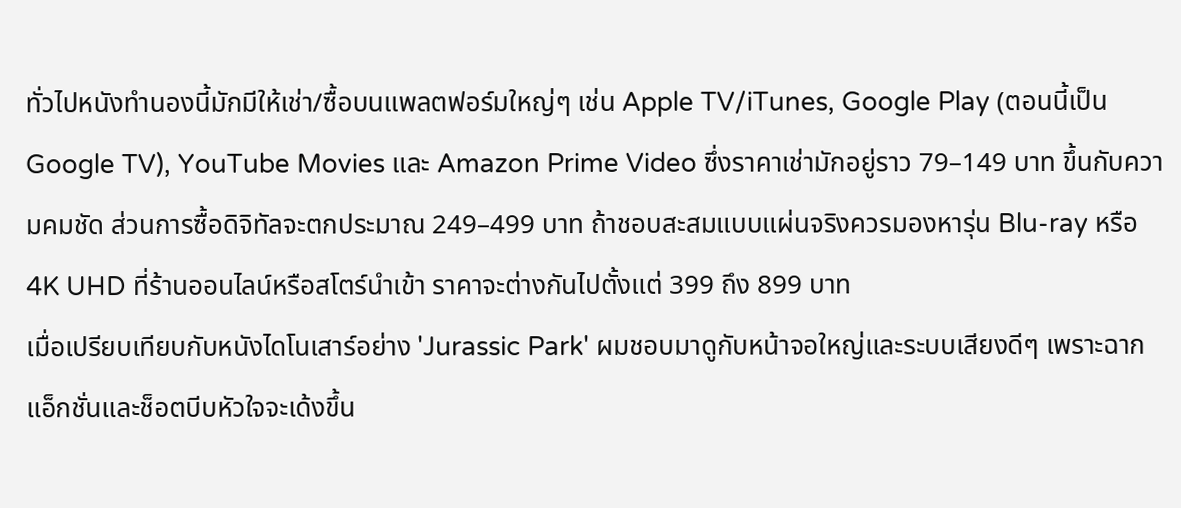ทั่วไปหนังทำนองนี้มักมีให้เช่า/ซื้อบนแพลตฟอร์มใหญ่ๆ เช่น Apple TV/iTunes, Google Play (ตอนนี้เป็น Google TV), YouTube Movies และ Amazon Prime Video ซึ่งราคาเช่ามักอยู่ราว 79–149 บาท ขึ้นกับความคมชัด ส่วนการซื้อดิจิทัลจะตกประมาณ 249–499 บาท ถ้าชอบสะสมแบบแผ่นจริงควรมองหารุ่น Blu-ray หรือ 4K UHD ที่ร้านออนไลน์หรือสโตร์นำเข้า ราคาจะต่างกันไปตั้งแต่ 399 ถึง 899 บาท
เมื่อเปรียบเทียบกับหนังไดโนเสาร์อย่าง 'Jurassic Park' ผมชอบมาดูกับหน้าจอใหญ่และระบบเสียงดีๆ เพราะฉากแอ็กชั่นและช็อตบีบหัวใจจะเด้งขึ้น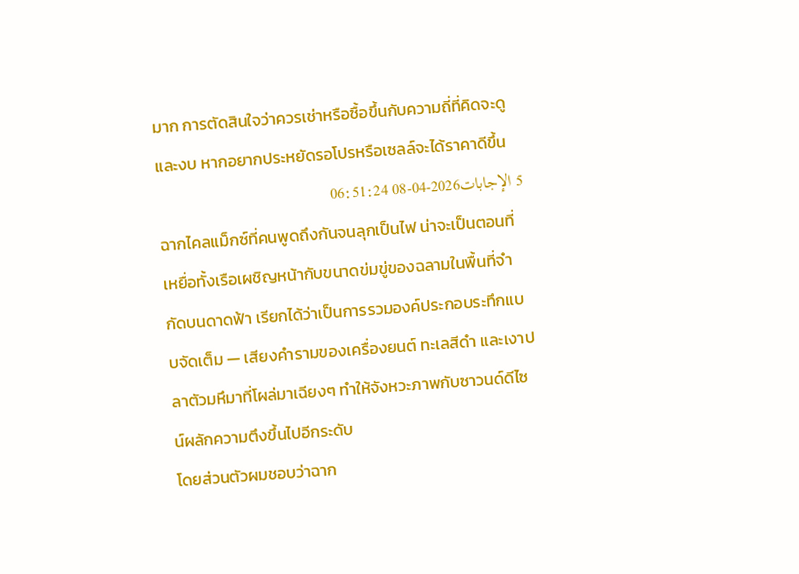มาก การตัดสินใจว่าควรเช่าหรือซื้อขึ้นกับความถี่ที่คิดจะดูและงบ หากอยากประหยัดรอโปรหรือเซลล์จะได้ราคาดีขึ้น
5 الإجابات2026-04-08 06:51:24
ฉากไคลแม็กซ์ที่คนพูดถึงกันจนลุกเป็นไฟ น่าจะเป็นตอนที่เหยื่อทั้งเรือเผชิญหน้ากับขนาดข่มขู่ของฉลามในพื้นที่จำกัดบนดาดฟ้า เรียกได้ว่าเป็นการรวมองค์ประกอบระทึกแบบจัดเต็ม — เสียงคำรามของเครื่องยนต์ ทะเลสีดำ และเงาปลาตัวมหึมาที่โผล่มาเฉียงๆ ทำให้จังหวะภาพกับซาวนด์ดีไซน์ผลักความตึงขึ้นไปอีกระดับ
โดยส่วนตัวผมชอบว่าฉาก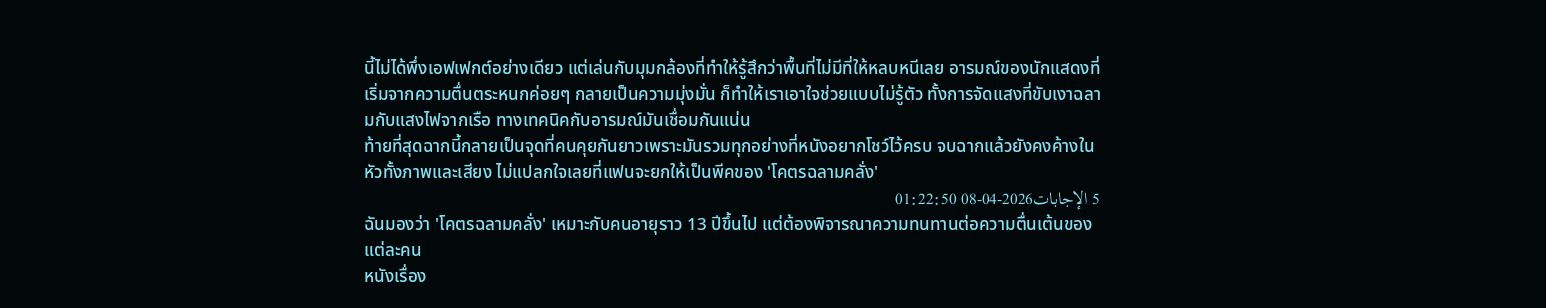นี้ไม่ได้พึ่งเอฟเฟกต์อย่างเดียว แต่เล่นกับมุมกล้องที่ทำให้รู้สึกว่าพื้นที่ไม่มีที่ให้หลบหนีเลย อารมณ์ของนักแสดงที่เริ่มจากความตื่นตระหนกค่อยๆ กลายเป็นความมุ่งมั่น ก็ทำให้เราเอาใจช่วยแบบไม่รู้ตัว ทั้งการจัดแสงที่ขับเงาฉลามกับแสงไฟจากเรือ ทางเทคนิคกับอารมณ์มันเชื่อมกันแน่น
ท้ายที่สุดฉากนี้กลายเป็นจุดที่คนคุยกันยาวเพราะมันรวมทุกอย่างที่หนังอยากโชว์ไว้ครบ จบฉากแล้วยังคงค้างในหัวทั้งภาพและเสียง ไม่แปลกใจเลยที่แฟนจะยกให้เป็นพีคของ 'โคตรฉลามคลั่ง'
5 الإجابات2026-04-08 01:22:50
ฉันมองว่า 'โคตรฉลามคลั่ง' เหมาะกับคนอายุราว 13 ปีขึ้นไป แต่ต้องพิจารณาความทนทานต่อความตื่นเต้นของแต่ละคน
หนังเรื่อง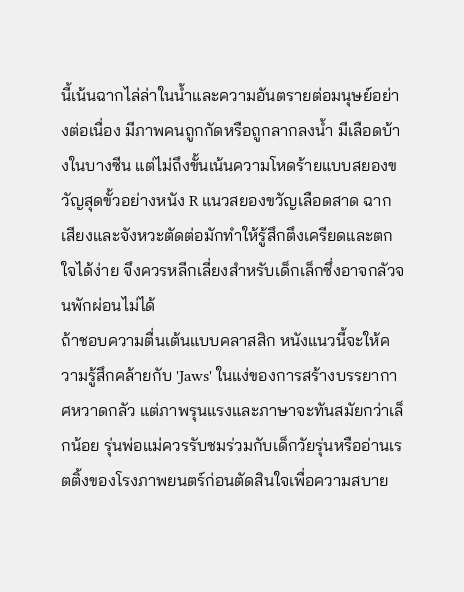นี้เน้นฉากไล่ล่าในน้ำและความอันตรายต่อมนุษย์อย่างต่อเนื่อง มีภาพคนถูกกัดหรือถูกลากลงน้ำ มีเลือดบ้างในบางซีน แต่ไม่ถึงขั้นเน้นความโหดร้ายแบบสยองขวัญสุดขั้วอย่างหนัง R แนวสยองขวัญเลือดสาด ฉากเสียงและจังหวะตัดต่อมักทำให้รู้สึกตึงเครียดและตกใจได้ง่าย จึงควรหลีกเลี่ยงสำหรับเด็กเล็กซึ่งอาจกลัวจนพักผ่อนไม่ได้
ถ้าชอบความตื่นเต้นแบบคลาสสิก หนังแนวนี้จะให้ความรู้สึกคล้ายกับ 'Jaws' ในแง่ของการสร้างบรรยากาศหวาดกลัว แต่ภาพรุนแรงและภาษาจะทันสมัยกว่าเล็กน้อย รุ่นพ่อแม่ควรรับชมร่วมกับเด็กวัยรุ่นหรืออ่านเรตติ้งของโรงภาพยนตร์ก่อนตัดสินใจเพื่อความสบาย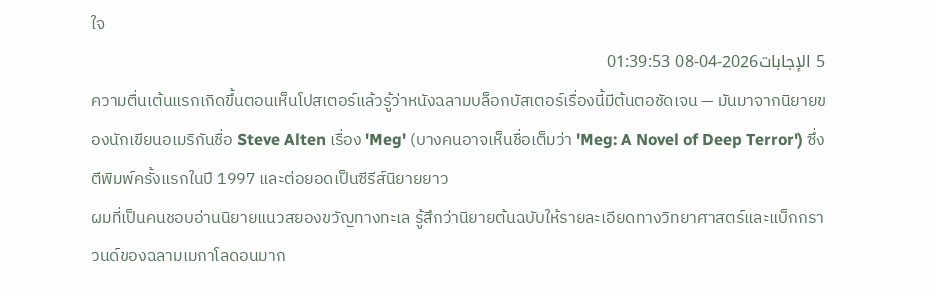ใจ
5 الإجابات2026-04-08 01:39:53
ความตื่นเต้นแรกเกิดขึ้นตอนเห็นโปสเตอร์แล้วรู้ว่าหนังฉลามบล็อกบัสเตอร์เรื่องนี้มีต้นตอชัดเจน — มันมาจากนิยายของนักเขียนอเมริกันชื่อ Steve Alten เรื่อง 'Meg' (บางคนอาจเห็นชื่อเต็มว่า 'Meg: A Novel of Deep Terror') ซึ่งตีพิมพ์ครั้งแรกในปี 1997 และต่อยอดเป็นซีรีส์นิยายยาว
ผมที่เป็นคนชอบอ่านนิยายแนวสยองขวัญทางทะเล รู้สึกว่านิยายต้นฉบับให้รายละเอียดทางวิทยาศาสตร์และแบ็กกราวนด์ของฉลามเมกาโลดอนมาก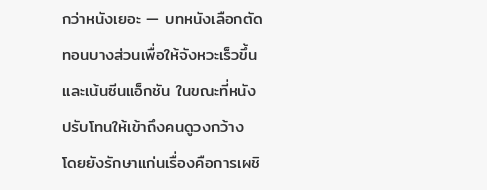กว่าหนังเยอะ — บทหนังเลือกตัดทอนบางส่วนเพื่อให้จังหวะเร็วขึ้นและเน้นซีนแอ็กชัน ในขณะที่หนังปรับโทนให้เข้าถึงคนดูวงกว้าง โดยยังรักษาแก่นเรื่องคือการเผชิ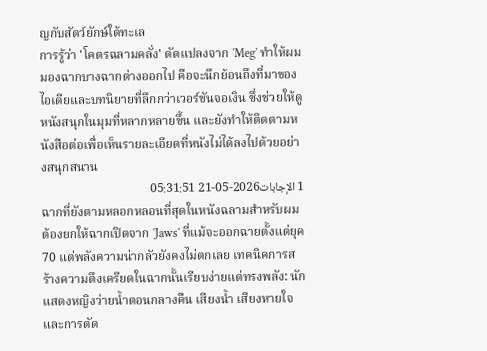ญกับสัตว์ยักษ์ใต้ทะเล
การรู้ว่า 'โคตรฉลามคลั่ง' ดัดแปลงจาก 'Meg' ทำให้ผมมองฉากบางฉากต่างออกไป คือจะนึกย้อนถึงที่มาของไอเดียและบทนิยายที่ลึกกว่าเวอร์ชันจอเงิน ซึ่งช่วยให้ดูหนังสนุกในมุมที่หลากหลายขึ้น และยังทำให้ติดตามหนังสือต่อเพื่อเห็นรายละเอียดที่หนังไม่ได้ลงไปด้วยอย่างสนุกสนาน
1 الإجابات2026-05-21 05:31:51
ฉากที่ยังตามหลอกหลอนที่สุดในหนังฉลามสำหรับผมต้องยกให้ฉากเปิดจาก 'Jaws' ที่แม้จะออกฉายตั้งแต่ยุค 70 แต่พลังความน่ากลัวยังคงไม่ตกเลย เทคนิคการสร้างความตึงเครียดในฉากนั้นเรียบง่ายแต่ทรงพลัง: นักแสดงหญิงว่ายน้ำตอนกลางคืน เสียงน้ำ เสียงหายใจ และการตัด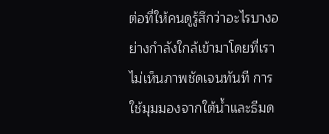ต่อที่ให้คนดูรู้สึกว่าอะไรบางอย่างกำลังใกล้เข้ามาโดยที่เราไม่เห็นภาพชัดเจนทันที การใช้มุมมองจากใต้น้ำและธีมด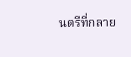นตรีที่กลาย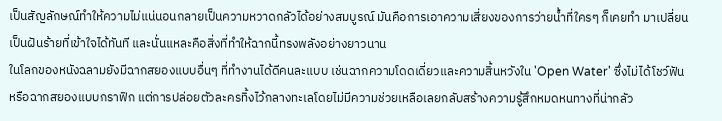เป็นสัญลักษณ์ทำให้ความไม่แน่นอนกลายเป็นความหวาดกลัวได้อย่างสมบูรณ์ มันคือการเอาความเสี่ยงของการว่ายน้ำที่ใครๆ ก็เคยทำ มาเปลี่ยนเป็นฝันร้ายที่เข้าใจได้ทันที และนั่นแหละคือสิ่งที่ทำให้ฉากนี้ทรงพลังอย่างยาวนาน
ในโลกของหนังฉลามยังมีฉากสยองแบบอื่นๆ ที่ทำงานได้ดีคนละแบบ เช่นฉากความโดดเดี่ยวและความสิ้นหวังใน 'Open Water' ซึ่งไม่ได้โชว์ฟันหรือฉากสยองแบบกราฟิก แต่การปล่อยตัวละครทิ้งไว้กลางทะเลโดยไม่มีความช่วยเหลือเลยกลับสร้างความรู้สึกหมดหนทางที่น่ากลัว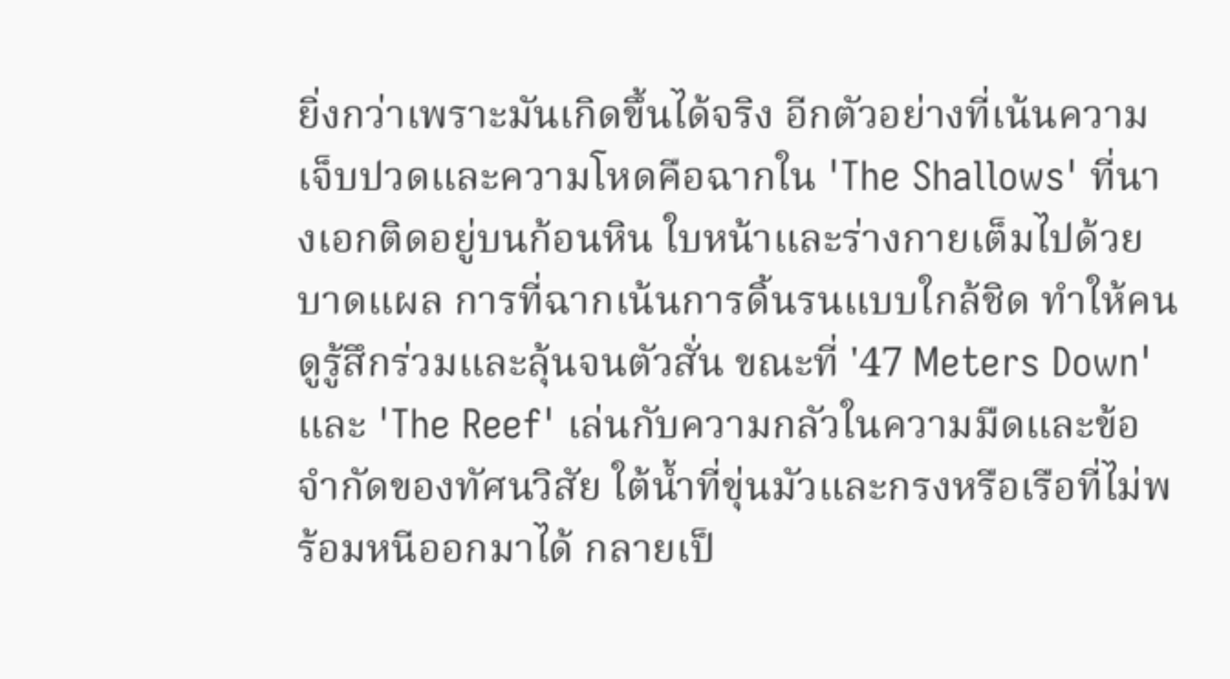ยิ่งกว่าเพราะมันเกิดขึ้นได้จริง อีกตัวอย่างที่เน้นความเจ็บปวดและความโหดคือฉากใน 'The Shallows' ที่นางเอกติดอยู่บนก้อนหิน ใบหน้าและร่างกายเต็มไปด้วยบาดแผล การที่ฉากเน้นการดิ้นรนแบบใกล้ชิด ทำให้คนดูรู้สึกร่วมและลุ้นจนตัวสั่น ขณะที่ '47 Meters Down' และ 'The Reef' เล่นกับความกลัวในความมืดและข้อจำกัดของทัศนวิสัย ใต้น้ำที่ขุ่นมัวและกรงหรือเรือที่ไม่พร้อมหนีออกมาได้ กลายเป็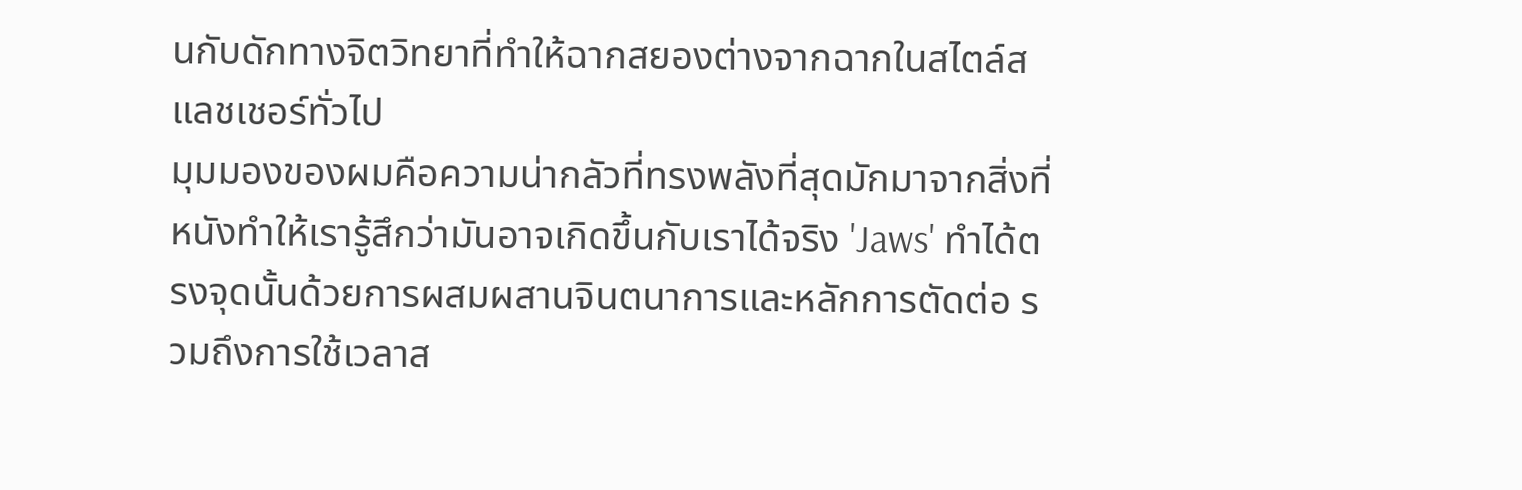นกับดักทางจิตวิทยาที่ทำให้ฉากสยองต่างจากฉากในสไตล์สแลชเชอร์ทั่วไป
มุมมองของผมคือความน่ากลัวที่ทรงพลังที่สุดมักมาจากสิ่งที่หนังทำให้เรารู้สึกว่ามันอาจเกิดขึ้นกับเราได้จริง 'Jaws' ทำได้ตรงจุดนั้นด้วยการผสมผสานจินตนาการและหลักการตัดต่อ รวมถึงการใช้เวลาส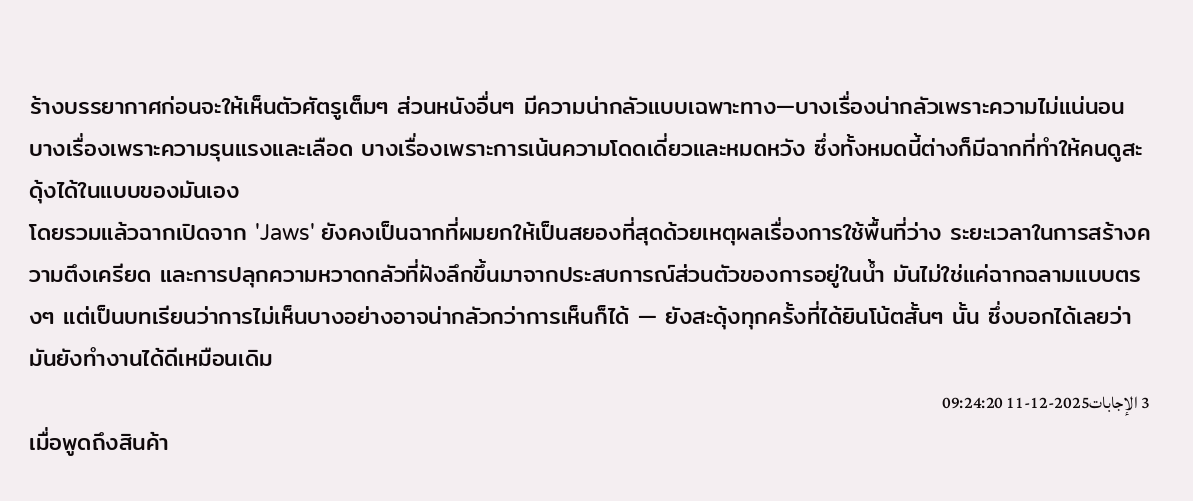ร้างบรรยากาศก่อนจะให้เห็นตัวศัตรูเต็มๆ ส่วนหนังอื่นๆ มีความน่ากลัวแบบเฉพาะทาง—บางเรื่องน่ากลัวเพราะความไม่แน่นอน บางเรื่องเพราะความรุนแรงและเลือด บางเรื่องเพราะการเน้นความโดดเดี่ยวและหมดหวัง ซึ่งทั้งหมดนี้ต่างก็มีฉากที่ทำให้คนดูสะดุ้งได้ในแบบของมันเอง
โดยรวมแล้วฉากเปิดจาก 'Jaws' ยังคงเป็นฉากที่ผมยกให้เป็นสยองที่สุดด้วยเหตุผลเรื่องการใช้พื้นที่ว่าง ระยะเวลาในการสร้างความตึงเครียด และการปลุกความหวาดกลัวที่ฝังลึกขึ้นมาจากประสบการณ์ส่วนตัวของการอยู่ในน้ำ มันไม่ใช่แค่ฉากฉลามแบบตรงๆ แต่เป็นบทเรียนว่าการไม่เห็นบางอย่างอาจน่ากลัวกว่าการเห็นก็ได้ — ยังสะดุ้งทุกครั้งที่ได้ยินโน้ตสั้นๆ นั้น ซึ่งบอกได้เลยว่ามันยังทำงานได้ดีเหมือนเดิม
3 الإجابات2025-12-11 09:24:20
เมื่อพูดถึงสินค้า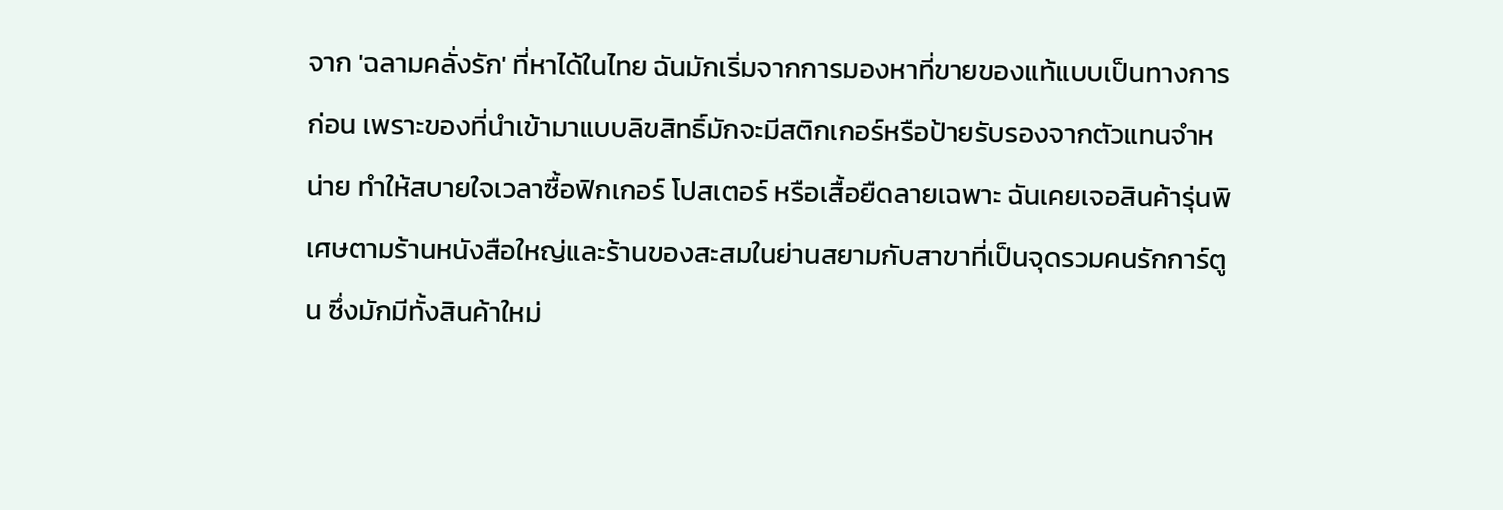จาก 'ฉลามคลั่งรัก' ที่หาได้ในไทย ฉันมักเริ่มจากการมองหาที่ขายของแท้แบบเป็นทางการก่อน เพราะของที่นำเข้ามาแบบลิขสิทธิ์มักจะมีสติกเกอร์หรือป้ายรับรองจากตัวแทนจำหน่าย ทำให้สบายใจเวลาซื้อฟิกเกอร์ โปสเตอร์ หรือเสื้อยืดลายเฉพาะ ฉันเคยเจอสินค้ารุ่นพิเศษตามร้านหนังสือใหญ่และร้านของสะสมในย่านสยามกับสาขาที่เป็นจุดรวมคนรักการ์ตูน ซึ่งมักมีทั้งสินค้าใหม่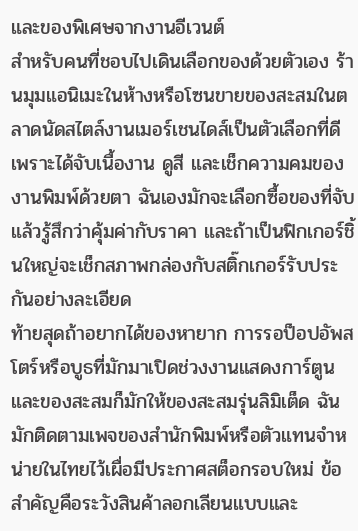และของพิเศษจากงานอีเวนต์
สำหรับคนที่ชอบไปเดินเลือกของด้วยตัวเอง ร้านมุมแอนิเมะในห้างหรือโซนขายของสะสมในตลาดนัดสไตล์งานเมอร์เชนไดส์เป็นตัวเลือกที่ดี เพราะได้จับเนื้องาน ดูสี และเช็กความคมของงานพิมพ์ด้วยตา ฉันเองมักจะเลือกซื้อของที่จับแล้วรู้สึกว่าคุ้มค่ากับราคา และถ้าเป็นฟิกเกอร์ชิ้นใหญ่จะเช็กสภาพกล่องกับสติ๊กเกอร์รับประกันอย่างละเอียด
ท้ายสุดถ้าอยากได้ของหายาก การรอป็อปอัพสโตร์หรือบูธที่มักมาเปิดช่วงงานแสดงการ์ตูนและของสะสมก็มักให้ของสะสมรุ่นลิมิเต็ด ฉันมักติดตามเพจของสำนักพิมพ์หรือตัวแทนจำหน่ายในไทยไว้เผื่อมีประกาศสต็อกรอบใหม่ ข้อสำคัญคือระวังสินค้าลอกเลียนแบบและ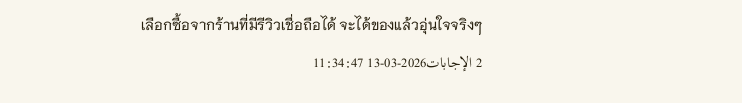เลือกซื้อจากร้านที่มีรีวิวเชื่อถือได้ จะได้ของแล้วอุ่นใจจริงๆ
2 الإجابات2026-03-13 11:34:47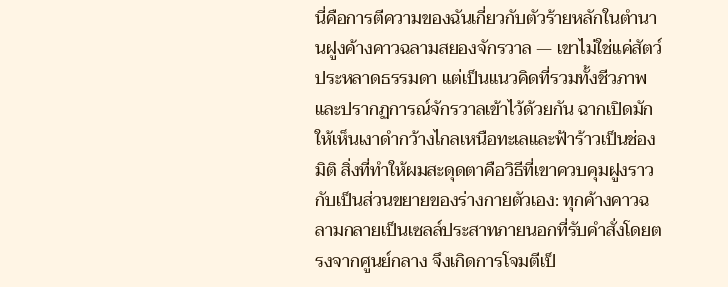นี่คือการตีความของฉันเกี่ยวกับตัวร้ายหลักในตำนานฝูงค้างคาวฉลามสยองจักรวาล — เขาไม่ใช่แค่สัตว์ประหลาดธรรมดา แต่เป็นแนวคิดที่รวมทั้งชีวภาพและปรากฏการณ์จักรวาลเข้าไว้ด้วยกัน ฉากเปิดมักให้เห็นเงาดำกว้างไกลเหนือทะเลและฟ้าร้าวเป็นช่องมิติ สิ่งที่ทำให้ผมสะดุดตาคือวิธีที่เขาควบคุมฝูงราวกับเป็นส่วนขยายของร่างกายตัวเอง: ทุกค้างคาวฉลามกลายเป็นเซลล์ประสาทภายนอกที่รับคำสั่งโดยตรงจากศูนย์กลาง จึงเกิดการโจมตีเป็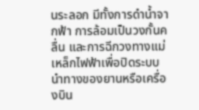นระลอก มีทั้งการดำน้ำจากฟ้า การล้อมเป็นวงกั้นคลื่น และการฉีกวงทางแม่เหล็กไฟฟ้าเพื่อปิดระบบนำทางของยานหรือเครื่องบิน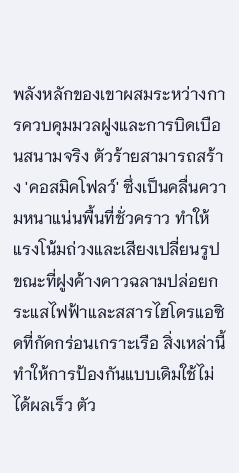พลังหลักของเขาผสมระหว่างการควบคุมมวลฝูงและการบิดเบือนสนามจริง ตัวร้ายสามารถสร้าง 'คอสมิคโฟลว์' ซึ่งเป็นคลื่นความหนาแน่นพื้นที่ชั่วคราว ทำให้แรงโน้มถ่วงและเสียงเปลี่ยนรูป ขณะที่ฝูงค้างคาวฉลามปล่อยกระแสไฟฟ้าและสสารไฮโดรแอซิดที่กัดกร่อนเกราะเรือ สิ่งเหล่านี้ทำให้การป้องกันแบบเดิมใช้ไม่ได้ผลเร็ว ตัว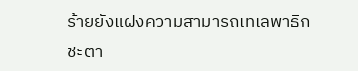ร้ายยังแฝงความสามารถเทเลพาธิกชะตา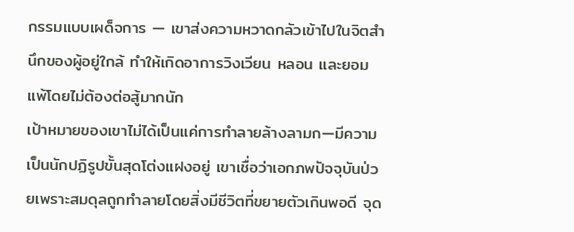กรรมแบบเผด็จการ — เขาส่งความหวาดกลัวเข้าไปในจิตสำนึกของผู้อยู่ใกล้ ทำให้เกิดอาการวิงเวียน หลอน และยอมแพ้โดยไม่ต้องต่อสู้มากนัก
เป้าหมายของเขาไม่ได้เป็นแค่การทำลายล้างลามก—มีความเป็นนักปฏิรูปขั้นสุดโต่งแฝงอยู่ เขาเชื่อว่าเอกภพปัจจุบันป่วยเพราะสมดุลถูกทำลายโดยสิ่งมีชีวิตที่ขยายตัวเกินพอดี จุด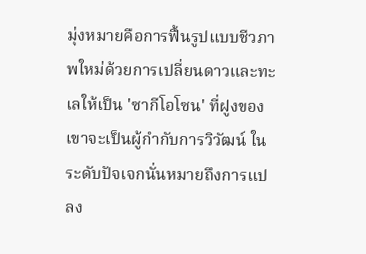มุ่งหมายคือการฟื้นรูปแบบชีวภาพใหม่ด้วยการเปลี่ยนดาวและทะเลให้เป็น 'ซากีโอโซน' ที่ฝูงของเขาจะเป็นผู้กำกับการวิวัฒน์ ในระดับปัจเจกนั่นหมายถึงการแปลง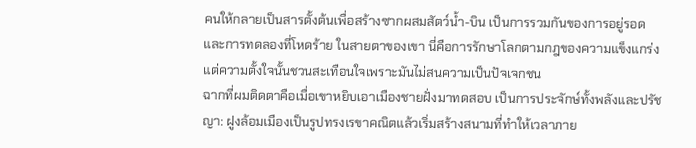คนให้กลายเป็นสารตั้งต้นเพื่อสร้างซากผสมสัตว์น้ำ-บิน เป็นการรวมกันของการอยู่รอดและการทดลองที่โหดร้าย ในสายตาของเขา นี่คือการรักษาโลกตามกฎของความแข็งแกร่ง แต่ความตั้งใจนั้นชวนสะเทือนใจเพราะมันไม่สนความเป็นปัจเจกชน
ฉากที่ผมติดตาคือเมื่อเขาหยิบเอาเมืองชายฝั่งมาทดสอบ เป็นการประจักษ์ทั้งพลังและปรัชญา: ฝูงล้อมเมืองเป็นรูปทรงเรขาคณิตแล้วเริ่มสร้างสนามที่ทำให้เวลาภาย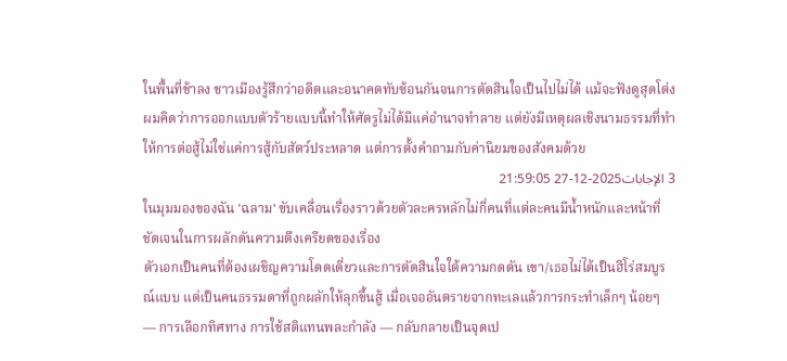ในพื้นที่ช้าลง ชาวเมืองรู้สึกว่าอดีตและอนาคตทับซ้อนกันจนการตัดสินใจเป็นไปไม่ได้ แม้จะฟังดูสุดโต่ง ผมคิดว่าการออกแบบตัวร้ายแบบนี้ทำให้ศัตรูไม่ได้มีแค่อำนาจทำลาย แต่ยังมีเหตุผลเชิงนามธรรมที่ทำให้การต่อสู้ไม่ใช่แค่การสู้กับสัตว์ประหลาด แต่การตั้งคำถามกับค่านิยมของสังคมด้วย
3 الإجابات2025-12-27 21:59:05
ในมุมมองของฉัน 'ฉลาม' ขับเคลื่อนเรื่องราวด้วยตัวละครหลักไม่กี่คนที่แต่ละคนมีน้ำหนักและหน้าที่ชัดเจนในการผลักดันความตึงเครียดของเรื่อง
ตัวเอกเป็นคนที่ต้องเผชิญความโดดเดี่ยวและการตัดสินใจใต้ความกดดัน เขา/เธอไม่ได้เป็นฮีโร่สมบูรณ์แบบ แต่เป็นคนธรรมดาที่ถูกผลักให้ลุกขึ้นสู้ เมื่อเจออันตรายจากทะเลแล้วการกระทำเล็กๆ น้อยๆ — การเลือกทิศทาง การใช้สติแทนพละกำลัง — กลับกลายเป็นจุดเป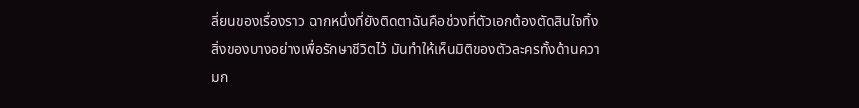ลี่ยนของเรื่องราว ฉากหนึ่งที่ยังติดตาฉันคือช่วงที่ตัวเอกต้องตัดสินใจทิ้งสิ่งของบางอย่างเพื่อรักษาชีวิตไว้ มันทำให้เห็นมิติของตัวละครทั้งด้านความก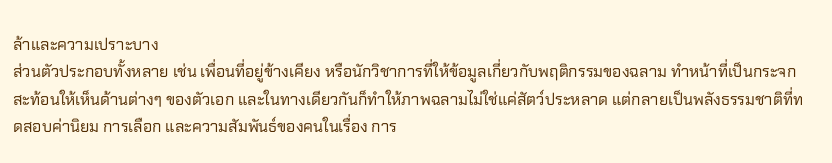ล้าและความเปราะบาง
ส่วนตัวประกอบทั้งหลาย เช่น เพื่อนที่อยู่ข้างเคียง หรือนักวิชาการที่ให้ข้อมูลเกี่ยวกับพฤติกรรมของฉลาม ทำหน้าที่เป็นกระจกสะท้อนให้เห็นด้านต่างๆ ของตัวเอก และในทางเดียวกันก็ทำให้ภาพฉลามไม่ใช่แค่สัตว์ประหลาด แต่กลายเป็นพลังธรรมชาติที่ทดสอบค่านิยม การเลือก และความสัมพันธ์ของคนในเรื่อง การ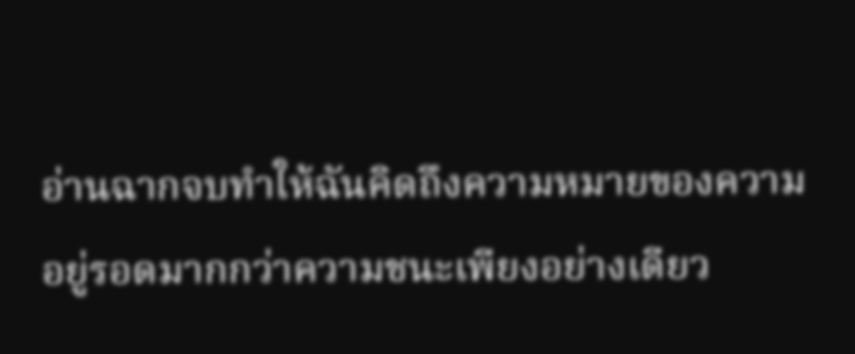อ่านฉากจบทำให้ฉันคิดถึงความหมายของความอยู่รอดมากกว่าความชนะเพียงอย่างเดียว